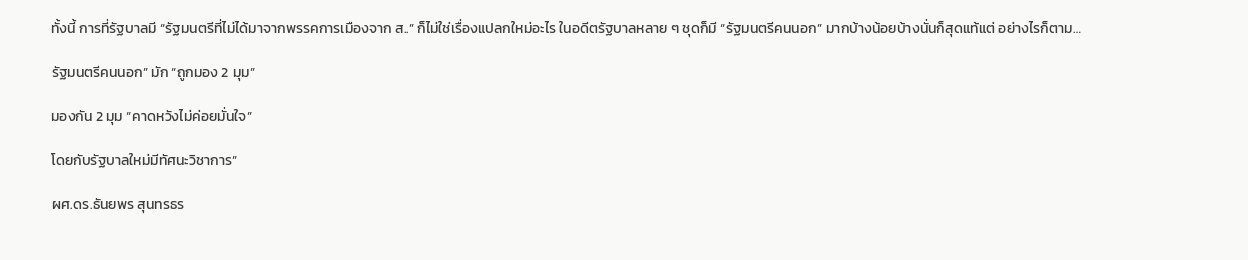ทั้งนี้ การที่รัฐบาลมี “รัฐมนตรีที่ไม่ได้มาจากพรรคการเมืองจาก ส..” ก็ไม่ใช่เรื่องแปลกใหม่อะไร ในอดีตรัฐบาลหลาย ๆ ชุดก็มี “รัฐมนตรีคนนอก” มากบ้างน้อยบ้างนั่นก็สุดแท้แต่ อย่างไรก็ตาม…

รัฐมนตรีคนนอก” มัก “ถูกมอง 2 มุม”

มองกัน 2 มุม “คาดหวังไม่ค่อยมั่นใจ”

โดยกับรัฐบาลใหม่มีทัศนะวิชาการ”

ผศ.ดร.ธันยพร สุนทรธร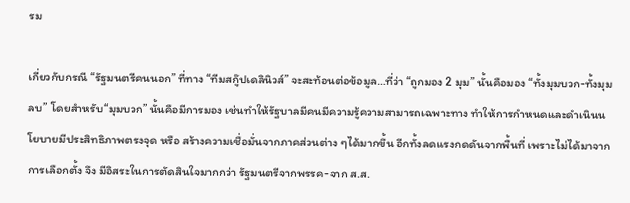รม

เกี่ยวกับกรณี “รัฐมนตรีคนนอก” ที่ทาง “ทีมสกู๊ปเดลินิวส์” จะสะท้อนต่อข้อมูล…ที่ว่า “ถูกมอง 2 มุม” นั้นคือมอง “ทั้งมุมบวก-ทั้งมุมลบ” โดยสำหรับ“มุมบวก” นั้นคือมีการมอง เช่นทำให้รัฐบาลมีคนมีความรู้ความสามารถเฉพาะทาง ทำให้การกำหนดและดำเนินนโยบายมีประสิทธิภาพตรงจุด หรือ สร้างความเชื่อมั่นจากภาคส่วนต่าง ๆได้มากขึ้น อีกทั้งลดแรงกดดันจากพื้นที่ เพราะไม่ได้มาจากการเลือกตั้ง จึง มีอิสระในการตัดสินใจมากกว่า รัฐมนตรีจากพรรค-จาก ส.ส.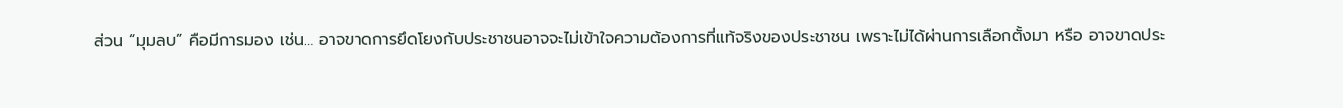ส่วน “มุมลบ” คือมีการมอง เช่น… อาจขาดการยึดโยงกับประชาชนอาจจะไม่เข้าใจความต้องการที่แท้จริงของประชาชน เพราะไม่ได้ผ่านการเลือกตั้งมา หรือ อาจขาดประ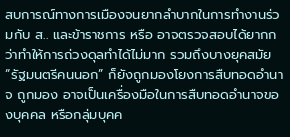สบการณ์ทางการเมืองจนยากลำบากในการทำงานร่วมกับ ส.. และข้าราชการ หรือ อาจตรวจสอบได้ยากกว่าทำให้การถ่วงดุลทำได้ไม่มาก รวมถึงบางยุคสมัย “รัฐมนตรีคนนอก” ก็ยังถูกมองโยงการสืบทอดอำนาจ ถูกมอง อาจเป็นเครื่องมือในการสืบทอดอำนาจของบุคคล หรือกลุ่มบุคค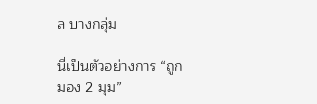ล บางกลุ่ม

นี่เป็นตัวอย่างการ “ถูกมอง 2 มุม”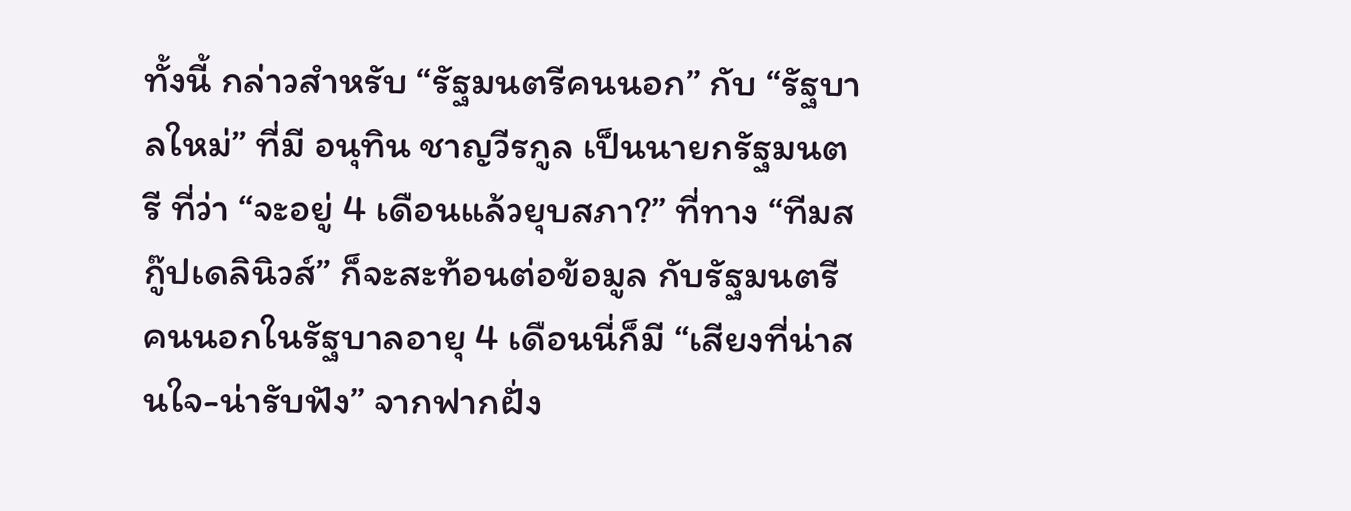ทั้งนี้ กล่าวสำหรับ “รัฐมนตรีคนนอก” กับ “รัฐบาลใหม่” ที่มี อนุทิน ชาญวีรกูล เป็นนายกรัฐมนตรี ที่ว่า “จะอยู่ 4 เดือนแล้วยุบสภา?” ที่ทาง “ทีมสกู๊ปเดลินิวส์” ก็จะสะท้อนต่อข้อมูล กับรัฐมนตรีคนนอกในรัฐบาลอายุ 4 เดือนนี่ก็มี “เสียงที่น่าสนใจ-น่ารับฟัง” จากฟากฝั่ง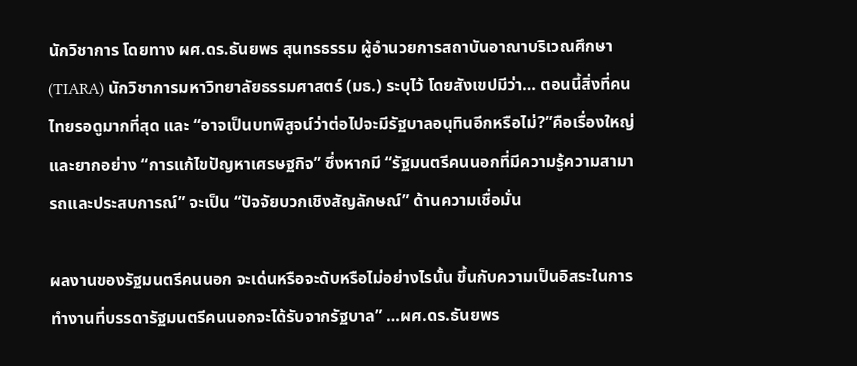นักวิชาการ โดยทาง ผศ.ดร.ธันยพร สุนทรธรรม ผู้อำนวยการสถาบันอาณาบริเวณศึกษา (TIARA) นักวิชาการมหาวิทยาลัยธรรมศาสตร์ (มธ.) ระบุไว้ โดยสังเขปมีว่า… ตอนนี้สิ่งที่คนไทยรอดูมากที่สุด และ “อาจเป็นบทพิสูจน์ว่าต่อไปจะมีรัฐบาลอนุทินอีกหรือไม่?”คือเรื่องใหญ่และยากอย่าง “การแก้ไขปัญหาเศรษฐกิจ” ซึ่งหากมี “รัฐมนตรีคนนอกที่มีความรู้ความสามารถและประสบการณ์” จะเป็น “ปัจจัยบวกเชิงสัญลักษณ์” ด้านความเชื่อมั่น

ผลงานของรัฐมนตรีคนนอก จะเด่นหรือจะดับหรือไม่อย่างไรนั้น ขึ้นกับความเป็นอิสระในการทำงานที่บรรดารัฐมนตรีคนนอกจะได้รับจากรัฐบาล” …ผศ.ดร.ธันยพร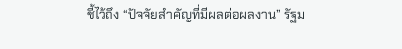ชี้ไว้ถึง “ปัจจัยสำคัญที่มีผลต่อผลงาน” รัฐม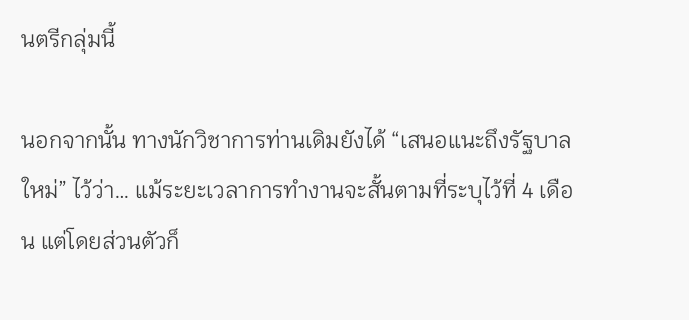นตรีกลุ่มนี้

นอกจากนั้น ทางนักวิชาการท่านเดิมยังได้ “เสนอแนะถึงรัฐบาลใหม่” ไว้ว่า… แม้ระยะเวลาการทำงานจะสั้นตามที่ระบุไว้ที่ 4 เดือน แต่โดยส่วนตัวก็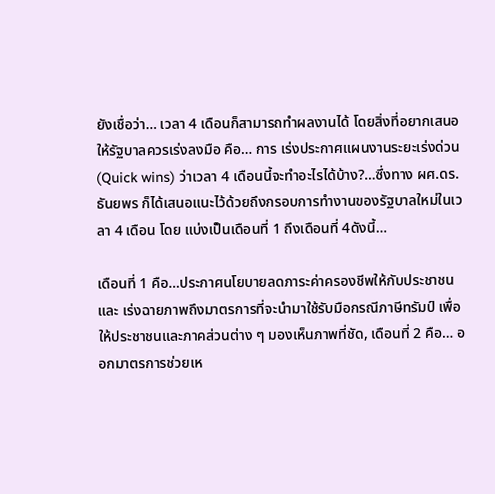ยังเชื่อว่า… เวลา 4 เดือนก็สามารถทำผลงานได้ โดยสิ่งที่อยากเสนอให้รัฐบาลควรเร่งลงมือ คือ… การ เร่งประกาศแผนงานระยะเร่งด่วน (Quick wins) ว่าเวลา 4 เดือนนี้จะทำอะไรได้บ้าง?…ซึ่งทาง ผศ.ดร.ธันยพร ก็ได้เสนอแนะไว้ด้วยถึงกรอบการทำงานของรัฐบาลใหม่ในเวลา 4 เดือน โดย แบ่งเป็นเดือนที่ 1 ถึงเดือนที่ 4ดังนี้…

เดือนที่ 1 คือ…ประกาศนโยบายลดภาระค่าครองชีพให้กับประชาชน และ เร่งฉายภาพถึงมาตรการที่จะนำมาใช้รับมือกรณีภาษีทรัมป์ เพื่อให้ประชาชนและภาคส่วนต่าง ๆ มองเห็นภาพที่ชัด, เดือนที่ 2 คือ… ออกมาตรการช่วยเห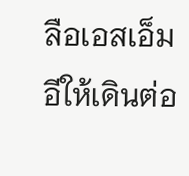ลือเอสเอ็มอีให้เดินต่อ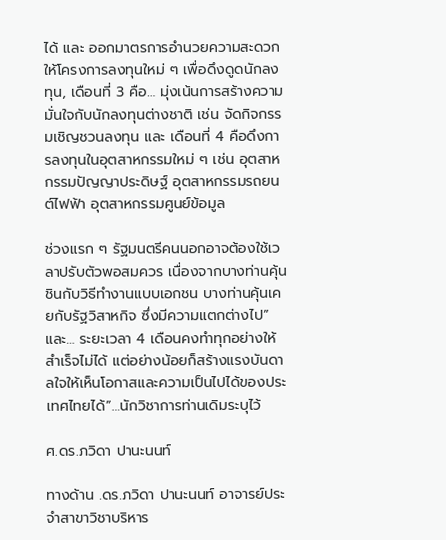ได้ และ ออกมาตรการอำนวยความสะดวกให้โครงการลงทุนใหม่ ๆ เพื่อดึงดูดนักลงทุน, เดือนที่ 3 คือ… มุ่งเน้นการสร้างความมั่นใจกับนักลงทุนต่างชาติ เช่น จัดกิจกรรมเชิญชวนลงทุน และ เดือนที่ 4 คือดึงการลงทุนในอุตสาหกรรมใหม่ ๆ เช่น อุตสาหกรรมปัญญาประดิษฐ์ อุตสาหกรรมรถยนต์ไฟฟ้า อุตสาหกรรมศูนย์ข้อมูล

ช่วงแรก ๆ รัฐมนตรีคนนอกอาจต้องใช้เวลาปรับตัวพอสมควร เนื่องจากบางท่านคุ้นชินกับวิธีทำงานแบบเอกชน บางท่านคุ้นเคยกับรัฐวิสาหกิจ ซึ่งมีความแตกต่างไป”และ… ระยะเวลา 4 เดือนคงทำทุกอย่างให้สำเร็จไม่ได้ แต่อย่างน้อยก็สร้างแรงบันดาลใจให้เห็นโอกาสและความเป็นไปได้ของประเทศไทยได้”…นักวิชาการท่านเดิมระบุไว้

ศ.ดร.ภวิดา ปานะนนท์

ทางด้าน .ดร.ภวิดา ปานะนนท์ อาจารย์ประจำสาขาวิชาบริหาร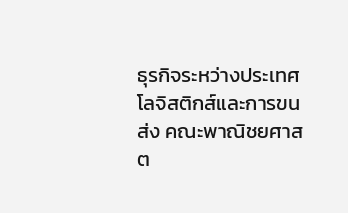ธุรกิจระหว่างประเทศ โลจิสติกส์และการขนส่ง คณะพาณิชยศาสต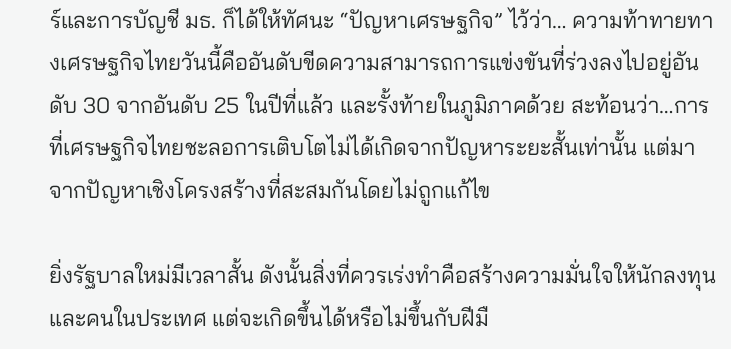ร์และการบัญชี มธ. ก็ได้ให้ทัศนะ “ปัญหาเศรษฐกิจ” ไว้ว่า… ความท้าทายทางเศรษฐกิจไทยวันนี้คืออันดับขีดความสามารถการแข่งขันที่ร่วงลงไปอยู่อันดับ 30 จากอันดับ 25 ในปีที่แล้ว และรั้งท้ายในภูมิภาคด้วย สะท้อนว่า…การที่เศรษฐกิจไทยชะลอการเติบโตไม่ได้เกิดจากปัญหาระยะสั้นเท่านั้น แต่มาจากปัญหาเชิงโครงสร้างที่สะสมกันโดยไม่ถูกแก้ไข

ยิ่งรัฐบาลใหม่มีเวลาสั้น ดังนั้นสิ่งที่ควรเร่งทำคือสร้างความมั่นใจให้นักลงทุนและคนในประเทศ แต่จะเกิดขึ้นได้หรือไม่ขึ้นกับฝีมื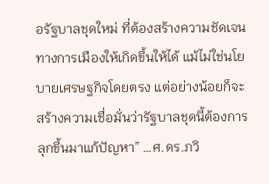อรัฐบาลชุดใหม่ ที่ต้องสร้างความชัดเจนทางการเมืองให้เกิดขึ้นให้ได้ แม้ไม่ใช่นโยบายเศรษฐกิจโดยตรง แต่อย่างน้อยก็จะสร้างความเชื่อมั่นว่ารัฐบาลชุดนี้ต้องการลุกขึ้นมาแก้ปัญหา” …ศ.ดร.ภวิ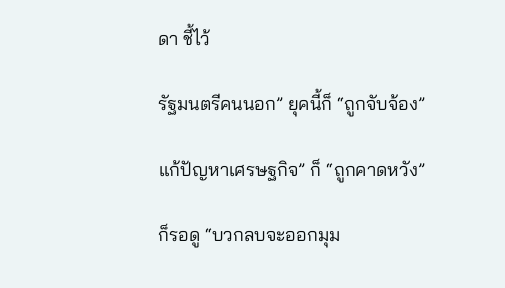ดา ชี้ไว้

รัฐมนตรีคนนอก” ยุคนี้ก็ “ถูกจับจ้อง”

แก้ปัญหาเศรษฐกิจ” ก็ “ถูกคาดหวัง”

ก็รอดู “บวกลบจะออกมุม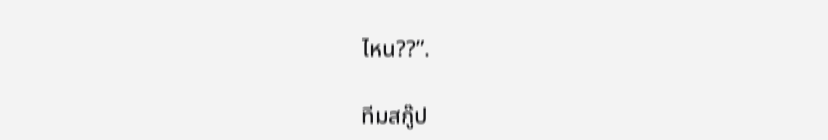ไหน??”.

ทีมสกู๊ป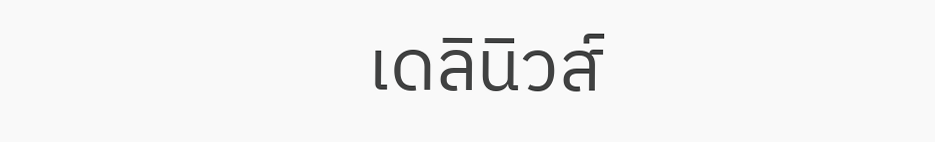เดลินิวส์